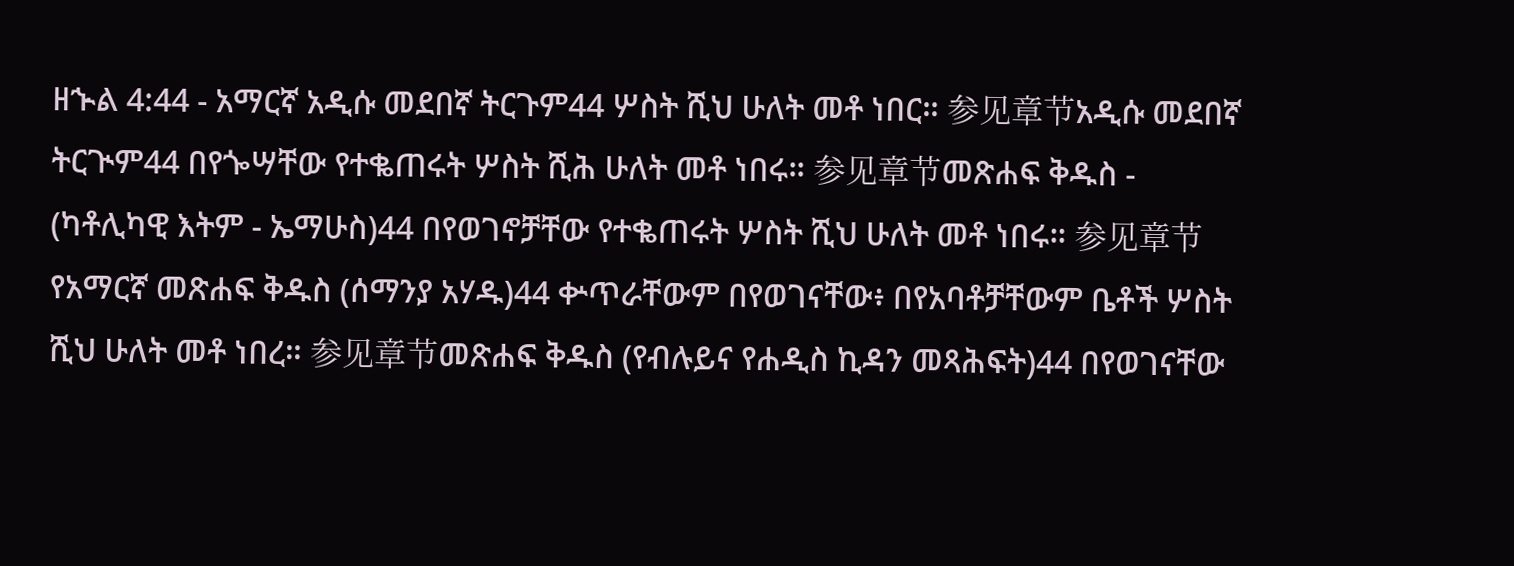ዘኍል 4:44 - አማርኛ አዲሱ መደበኛ ትርጉም44 ሦስት ሺህ ሁለት መቶ ነበር። 参见章节አዲሱ መደበኛ ትርጒም44 በየጐሣቸው የተቈጠሩት ሦስት ሺሕ ሁለት መቶ ነበሩ። 参见章节መጽሐፍ ቅዱስ - (ካቶሊካዊ እትም - ኤማሁስ)44 በየወገኖቻቸው የተቈጠሩት ሦስት ሺህ ሁለት መቶ ነበሩ። 参见章节የአማርኛ መጽሐፍ ቅዱስ (ሰማንያ አሃዱ)44 ቍጥራቸውም በየወገናቸው፥ በየአባቶቻቸውም ቤቶች ሦስት ሺህ ሁለት መቶ ነበረ። 参见章节መጽሐፍ ቅዱስ (የብሉይና የሐዲስ ኪዳን መጻሕፍት)44 በየወገናቸው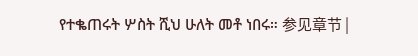የተቈጠሩት ሦስት ሺህ ሁለት መቶ ነበሩ። 参见章节 |